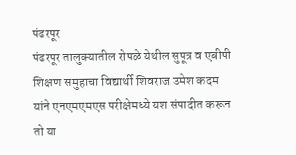पंढरपूर
पंढरपूर तालुक्यातील रोपळे येथील सुपूत्र व एबीपी शिक्षण समुहाचा विद्यार्थी शिवराज उमेश कदम यांने एनएमएमएस परीक्षेमध्ये यश संपादीत करून तो या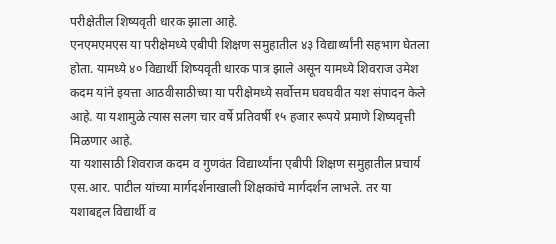परीक्षेतील शिष्यवृती धारक झाला आहे.
एनएमएमएस या परीक्षेमध्ये एबीपी शिक्षण समुहातील ४३ विद्यार्थ्यांनी सहभाग घेतला होता. यामध्ये ४० विद्यार्थी शिष्यवृती धारक पात्र झाले असून यामध्ये शिवराज उमेश कदम यांने इयत्ता आठवीसाठीच्या या परीक्षेमध्ये सर्वोत्तम घवघवीत यश संपादन केले आहे. या यशामुळे त्यास सलग चार वर्षे प्रतिवर्षी १५ हजार रूपये प्रमाणे शिष्यवृत्ती मिळणार आहे.
या यशासाठी शिवराज कदम व गुणवंत विद्यार्थ्यांना एबीपी शिक्षण समुहातील प्रचार्य एस.आर. पाटील यांच्या मार्गदर्शनाखाली शिक्षकांचे मार्गदर्शन लाभले. तर या यशाबद्दल विद्यार्थी व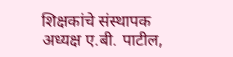शिक्षकांचे संस्थापक अध्यक्ष ए.बी. पाटील,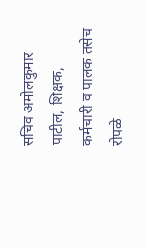सचिव अमोलकुमार पाटील, शिक्षक, कर्मचारी व पालक तसेच रोपळे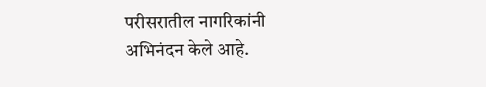परीसरातील नागरिकांनी अभिनंदन केले आहे.